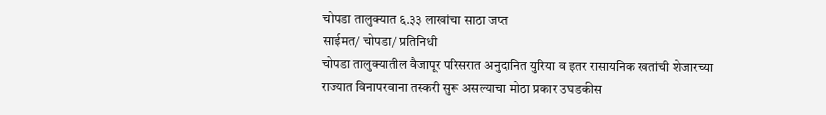चोपडा तालुक्यात ६.३३ लाखांचा साठा जप्त
साईमत/ चोपडा/ प्रतिनिधी
चोपडा तालुक्यातील वैजापूर परिसरात अनुदानित युरिया व इतर रासायनिक खतांची शेजारच्या राज्यात विनापरवाना तस्करी सुरू असल्याचा मोठा प्रकार उघडकीस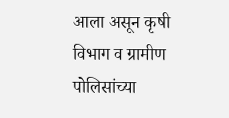आला असून कृषी विभाग व ग्रामीण पोलिसांच्या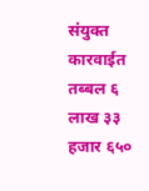संयुक्त कारवाईत तब्बल ६ लाख ३३ हजार ६५०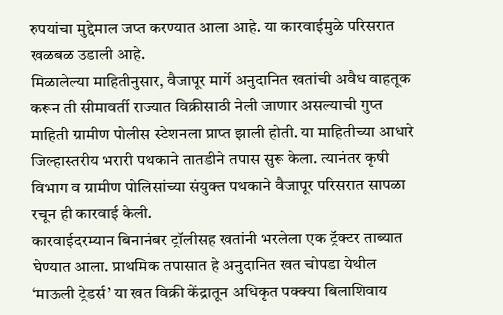रुपयांचा मुद्देमाल जप्त करण्यात आला आहे. या कारवाईमुळे परिसरात खळबळ उडाली आहे.
मिळालेल्या माहितीनुसार, वैजापूर मार्गे अनुदानित खतांची अवैध वाहतूक करून ती सीमावर्ती राज्यात विक्रीसाठी नेली जाणार असल्याची गुप्त माहिती ग्रामीण पोलीस स्टेशनला प्राप्त झाली होती. या माहितीच्या आधारे जिल्हास्तरीय भरारी पथकाने तातडीने तपास सुरू केला. त्यानंतर कृषी विभाग व ग्रामीण पोलिसांच्या संयुक्त पथकाने वैजापूर परिसरात सापळा रचून ही कारवाई केली.
कारवाईदरम्यान बिनानंबर ट्रॉलीसह खतांनी भरलेला एक ट्रॅक्टर ताब्यात घेण्यात आला. प्राथमिक तपासात हे अनुदानित खत चोपडा येथील ‘माऊली ट्रेडर्स’ या खत विक्री केंद्रातून अधिकृत पक्क्या बिलाशिवाय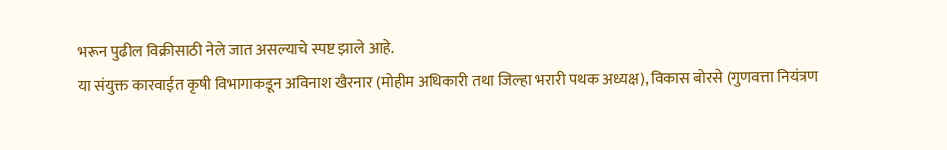भरून पुढील विक्रीसाठी नेले जात असल्याचे स्पष्ट झाले आहे.
या संयुक्त कारवाईत कृषी विभागाकडून अविनाश खैरनार (मोहीम अधिकारी तथा जिल्हा भरारी पथक अध्यक्ष), विकास बोरसे (गुणवत्ता नियंत्रण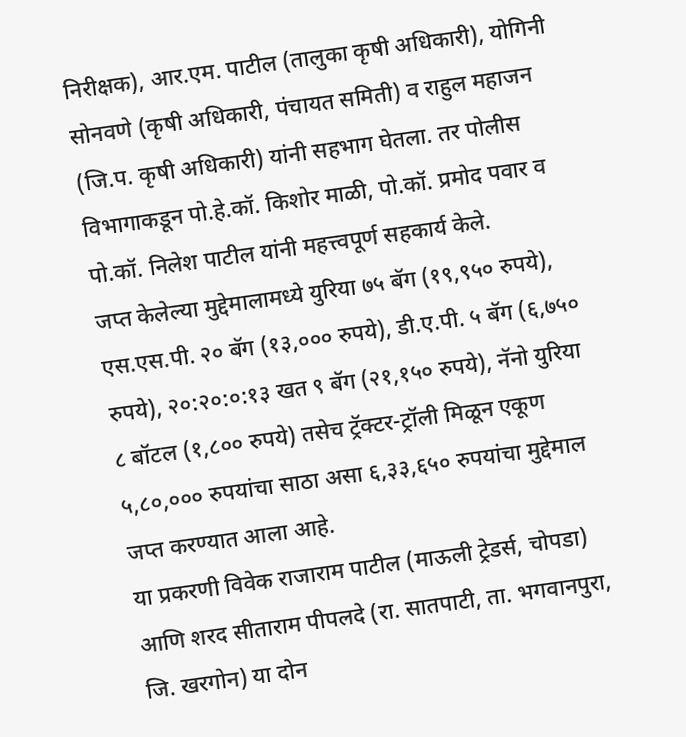निरीक्षक), आर.एम. पाटील (तालुका कृषी अधिकारी), योगिनी सोनवणे (कृषी अधिकारी, पंचायत समिती) व राहुल महाजन (जि.प. कृषी अधिकारी) यांनी सहभाग घेतला. तर पोलीस विभागाकडून पो.हे.कॉ. किशोर माळी, पो.कॉ. प्रमोद पवार व पो.कॉ. निलेश पाटील यांनी महत्त्वपूर्ण सहकार्य केले.
जप्त केलेल्या मुद्देमालामध्ये युरिया ७५ बॅग (१९,९५० रुपये), एस.एस.पी. २० बॅग (१३,००० रुपये), डी.ए.पी. ५ बॅग (६,७५० रुपये), २०:२०:०:१३ खत ९ बॅग (२१,१५० रुपये), नॅनो युरिया ८ बॉटल (१,८०० रुपये) तसेच ट्रॅक्टर-ट्रॉली मिळून एकूण ५,८०,००० रुपयांचा साठा असा ६,३३,६५० रुपयांचा मुद्देमाल जप्त करण्यात आला आहे.
या प्रकरणी विवेक राजाराम पाटील (माऊली ट्रेडर्स, चोपडा) आणि शरद सीताराम पीपलदे (रा. सातपाटी, ता. भगवानपुरा, जि. खरगोन) या दोन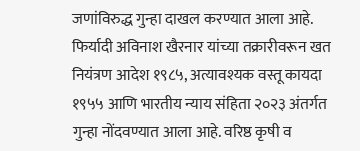जणांविरुद्ध गुन्हा दाखल करण्यात आला आहे.
फिर्यादी अविनाश खैरनार यांच्या तक्रारीवरून खत नियंत्रण आदेश १९८५, अत्यावश्यक वस्तू कायदा १९५५ आणि भारतीय न्याय संहिता २०२३ अंतर्गत गुन्हा नोंदवण्यात आला आहे. वरिष्ठ कृषी व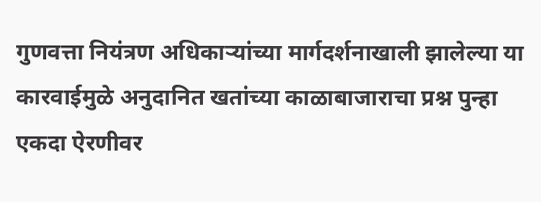गुणवत्ता नियंत्रण अधिकाऱ्यांच्या मार्गदर्शनाखाली झालेल्या या कारवाईमुळे अनुदानित खतांच्या काळाबाजाराचा प्रश्न पुन्हा एकदा ऐरणीवर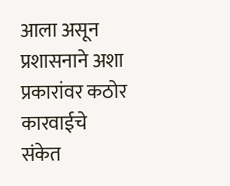आला असून प्रशासनाने अशा प्रकारांवर कठोर कारवाईचे संकेत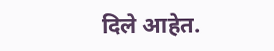दिले आहेत.